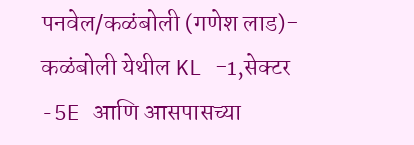पनवेल/कळंबोली (गणेश लाड)- कळंबोली येथील KL -1,सेक्टर -5E आणि आसपासच्या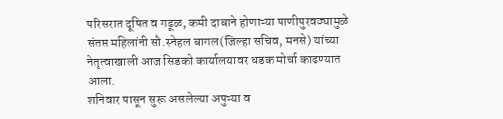परिसरात दूषित व गढूळ, कमी दाबाने होणाऱ्या पाणीपुरवठ्यामुळे संतप्त महिलांनी सौ.स्नेहल बागल(जिल्हा सचिव, मनसे) यांच्या नेतृत्वाखाली आज सिडको कार्यालयावर धडक मोर्चा काढण्यात आला.
शनिवार पासून सुरू असलेल्या अपुऱ्या व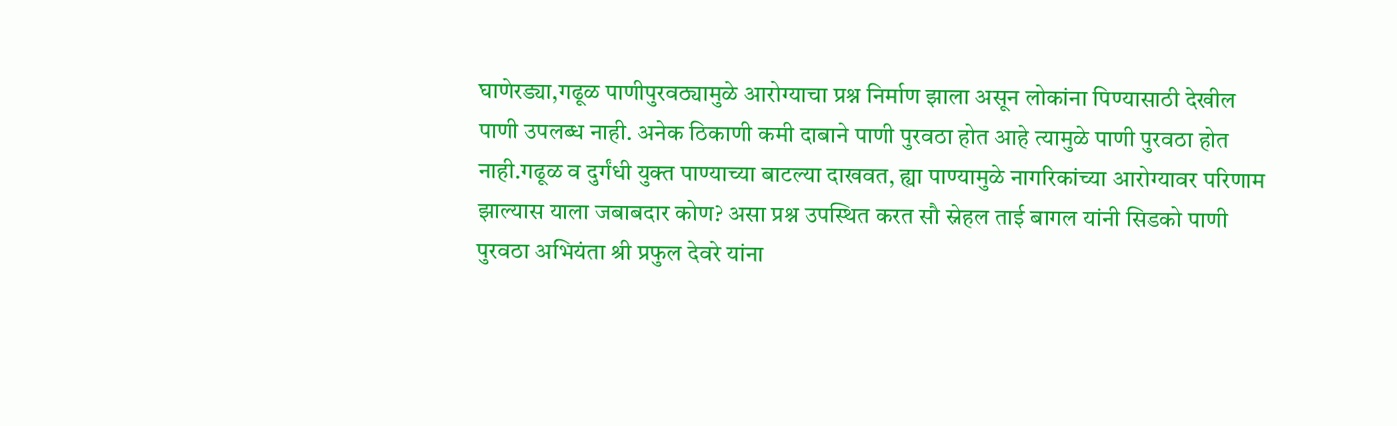घाणेरड्या,गढूळ पाणीपुरवठ्यामुळे आरोग्याचा प्रश्न निर्माण झाला असून लोकांना पिण्यासाठी देखील पाणी उपलब्ध नाही. अनेक ठिकाणी कमी दाबाने पाणी पुरवठा होत आहे त्यामुळे पाणी पुरवठा होत नाही.गढूळ व दुर्गंधी युक्त पाण्याच्या बाटल्या दाखवत, ह्या पाण्यामुळे नागरिकांच्या आरोग्यावर परिणाम झाल्यास याला जबाबदार कोण? असा प्रश्न उपस्थित करत सौ स्नेहल ताई बागल यांनी सिडको पाणी पुरवठा अभियंता श्री प्रफुल देवरे यांना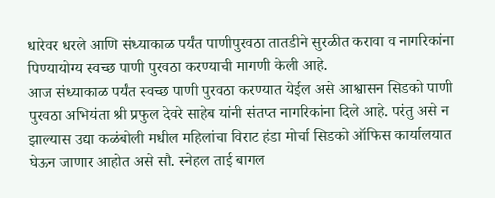धारेवर धरले आणि संध्याकाळ पर्यंत पाणीपुरवठा तातडीने सुरळीत करावा व नागरिकांना पिण्यायोग्य स्वच्छ पाणी पुरवठा करण्याची मागणी केली आहे.
आज संध्याकाळ पर्यंत स्वच्छ पाणी पुरवठा करण्यात येईल असे आश्वासन सिडको पाणी पुरवठा अभियंता श्री प्रफुल देवरे साहेब यांनी संतप्त नागरिकांना दिले आहे. परंतु असे न झाल्यास उद्या कळंबोली मधील महिलांचा विराट हंडा मोर्चा सिडको ऑफिस कार्यालयात घेऊन जाणार आहोत असे सौ. स्नेहल ताई बागल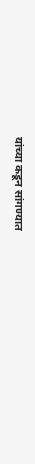यांच्या कडून सांगण्यात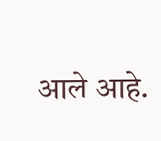आले आहे.